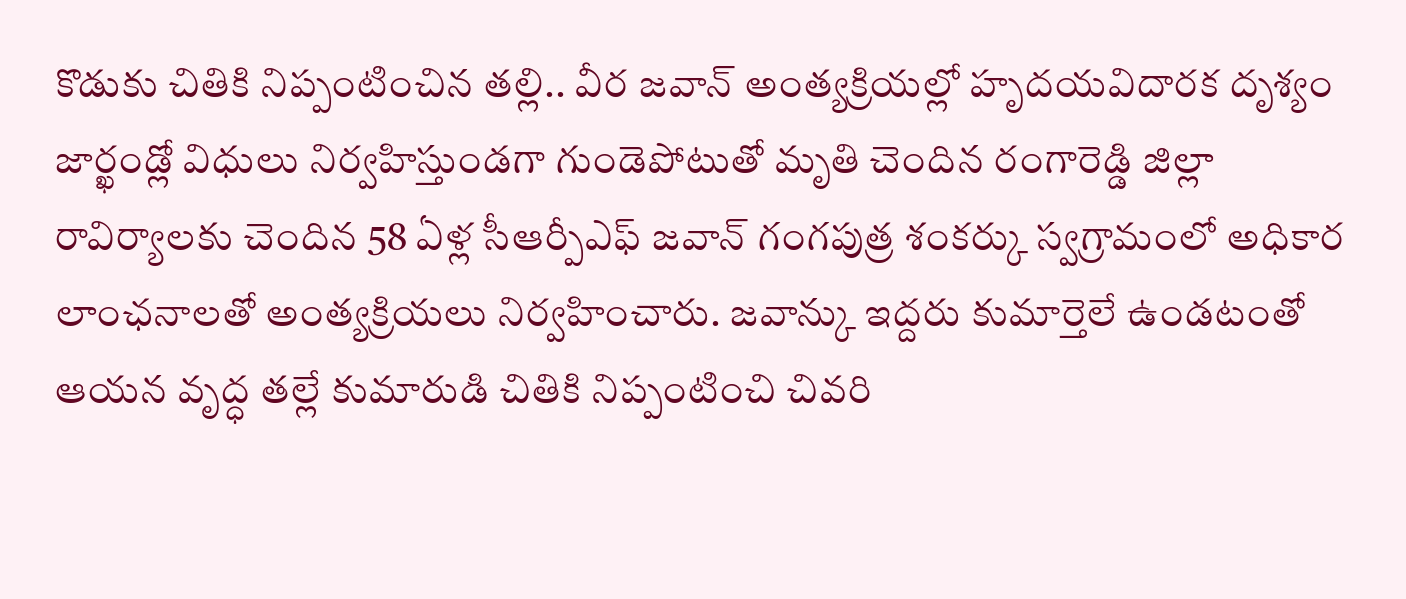కొడుకు చితికి నిప్పంటించిన తల్లి.. వీర జవాన్ అంత్యక్రియల్లో హృదయవిదారక దృశ్యం
జార్ఖండ్లో విధులు నిర్వహిస్తుండగా గుండెపోటుతో మృతి చెందిన రంగారెడ్డి జిల్లా రావిర్యాలకు చెందిన 58 ఏళ్ల సీఆర్పీఎఫ్ జవాన్ గంగపుత్ర శంకర్కు స్వగ్రామంలో అధికార లాంఛనాలతో అంత్యక్రియలు నిర్వహించారు. జవాన్కు ఇద్దరు కుమార్తెలే ఉండటంతో ఆయన వృద్ధ తల్లే కుమారుడి చితికి నిప్పంటించి చివరి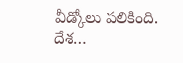వీడ్కోలు పలికింది. దేశ…